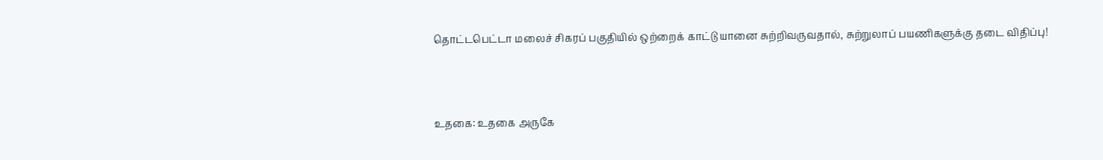தொட்டபெட்டா மலைச் சிகரப் பகுதியில் ஒற்றைக் காட்டு யானை சுற்றிவருவதால், சுற்றுலாப் பயணிகளுக்கு தடை விதிப்பு!



உதகை: உதகை அருகே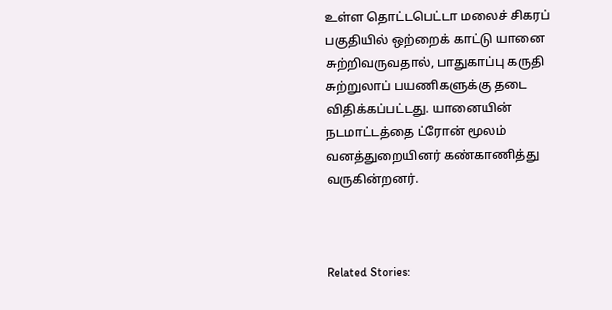உள்ள தொட்டபெட்டா மலைச் சிகரப் பகுதியில் ஒற்றைக் காட்டு யானை சுற்றிவருவதால், பாதுகாப்பு கருதி சுற்றுலாப் பயணிகளுக்கு தடை விதிக்கப்பட்டது. யானையின் நடமாட்டத்தை ட்ரோன் மூலம் வனத்துறையினர் கண்காணித்து வருகின்றனர்.



Related Stories: